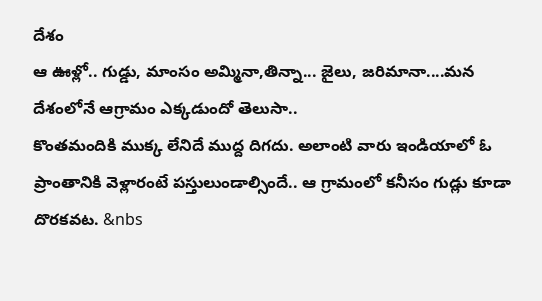దేశం
ఆ ఊళ్లో.. గుడ్డు, మాంసం అమ్మినా,తిన్నా... జైలు, జరిమానా....మన దేశంలోనే ఆగ్రామం ఎక్కడుందో తెలుసా..
కొంతమందికి ముక్క లేనిదే ముద్ద దిగదు. అలాంటి వారు ఇండియాలో ఓ ప్రాంతానికి వెళ్లారంటే పస్తులుండాల్సిందే.. ఆ గ్రామంలో కనీసం గుడ్లు కూడా దొరకవట. &nbs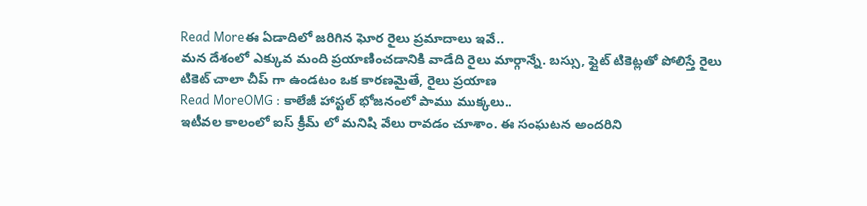Read Moreఈ ఏడాదిలో జరిగిన ఘోర రైలు ప్రమాదాలు ఇవే..
మన దేశంలో ఎక్కువ మంది ప్రయాణించడానికి వాడేది రైలు మార్గాన్నే. బస్సు, ఫ్లైట్ టికెట్లతో పోలిస్తే రైలు టికెట్ చాలా చీప్ గా ఉండటం ఒక కారణమైతే, రైలు ప్రయాణ
Read MoreOMG : కాలేజీ హాస్టల్ భోజనంలో పాము ముక్కలు..
ఇటీవల కాలంలో ఐస్ క్రీమ్ లో మనిషి వేలు రావడం చూశాం. ఈ సంఘటన అందరిని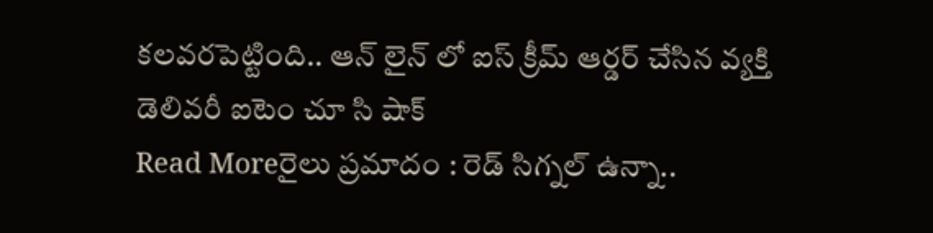కలవరపెట్టింది.. ఆన్ లైన్ లో ఐస్ క్రీమ్ ఆర్డర్ చేసిన వ్యక్తి డెలివరీ ఐటెం చూ సి షాక్
Read Moreరైలు ప్రమాదం : రెడ్ సిగ్నల్ ఉన్నా..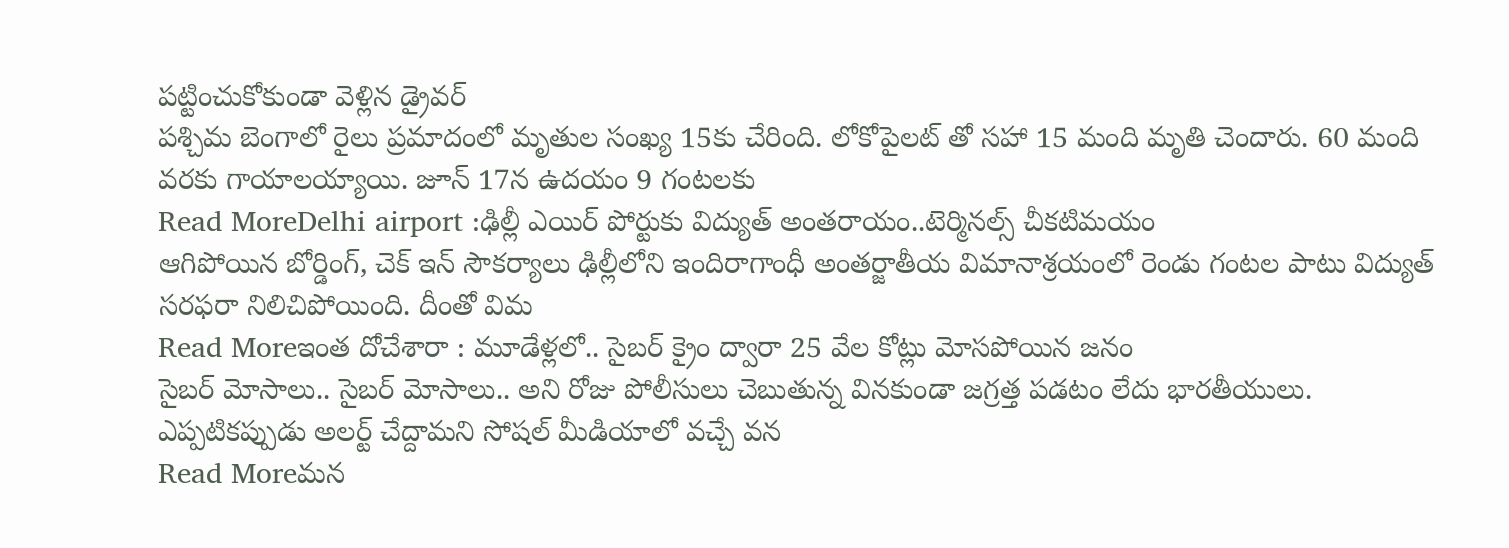పట్టించుకోకుండా వెళ్లిన డ్రైవర్
పశ్చిమ బెంగాలో రైలు ప్రమాదంలో మృతుల సంఖ్య 15కు చేరింది. లోకోపైలట్ తో సహా 15 మంది మృతి చెందారు. 60 మంది వరకు గాయాలయ్యాయి. జూన్ 17న ఉదయం 9 గంటలకు
Read MoreDelhi airport :ఢిల్లీ ఎయిర్ పోర్టుకు విద్యుత్ అంతరాయం..టెర్మినల్స్ చీకటిమయం
ఆగిపోయిన బోర్డింగ్, చెక్ ఇన్ సౌకర్యాలు ఢిల్లీలోని ఇందిరాగాంధీ అంతర్జాతీయ విమానాశ్రయంలో రెండు గంటల పాటు విద్యుత్ సరఫరా నిలిచిపోయింది. దీంతో విమ
Read Moreఇంత దోచేశారా : మూడేళ్లలో.. సైబర్ క్రైం ద్వారా 25 వేల కోట్లు మోసపోయిన జనం
సైబర్ మోసాలు.. సైబర్ మోసాలు.. అని రోజు పోలీసులు చెబుతున్న వినకుండా జగ్రత్త పడటం లేదు భారతీయులు. ఎప్పటికప్పుడు అలర్ట్ చేద్దామని సోషల్ మీడియాలో వచ్చే వన
Read Moreమన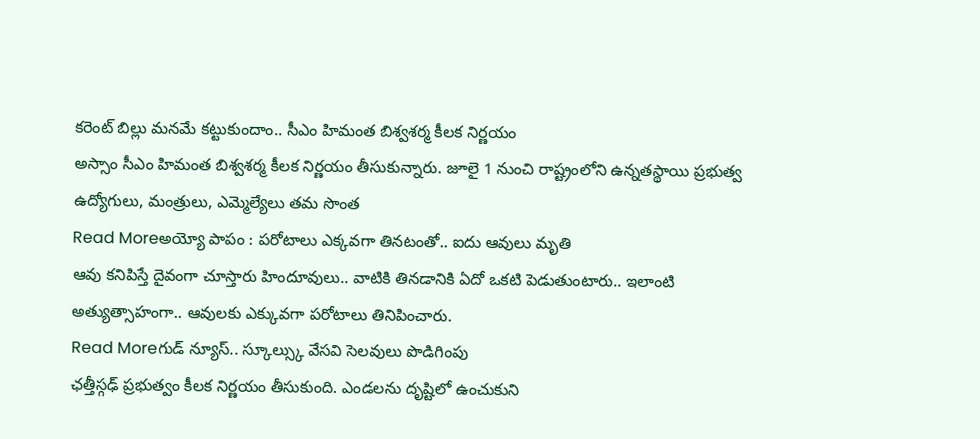కరెంట్ బిల్లు మనమే కట్టుకుందాం.. సీఎం హిమంత బిశ్వశర్మ కీలక నిర్ణయం
అస్సాం సీఎం హిమంత బిశ్వశర్మ కీలక నిర్ణయం తీసుకున్నారు. జూలై 1 నుంచి రాష్ట్రంలోని ఉన్నతస్థాయి ప్రభుత్వ ఉద్యోగులు, మంత్రులు, ఎమ్మెల్యేలు తమ సొంత
Read Moreఅయ్యో పాపం : పరోటాలు ఎక్కవగా తినటంతో.. ఐదు ఆవులు మృతి
ఆవు కనిపిస్తే దైవంగా చూస్తారు హిందూవులు.. వాటికి తినడానికి ఏదో ఒకటి పెడుతుంటారు.. ఇలాంటి అత్యుత్సాహంగా.. ఆవులకు ఎక్కువగా పరోటాలు తినిపించారు.
Read Moreగుడ్ న్యూస్.. స్కూల్స్కు వేసవి సెలవులు పొడిగింపు
ఛత్తీస్గఢ్ ప్రభుత్వం కీలక నిర్ణయం తీసుకుంది. ఎండలను దృష్టిలో ఉంచుకుని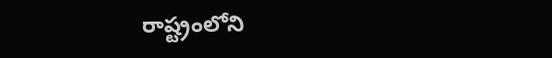రాష్ట్రంలోని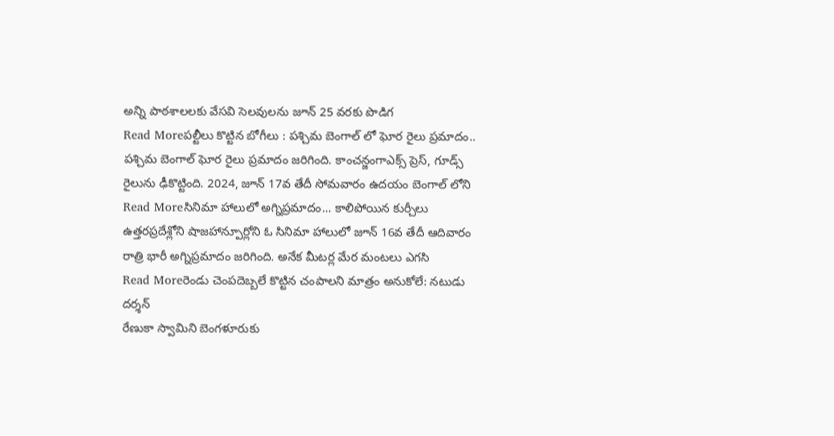అన్ని పాఠశాలలకు వేసవి సెలవులను జూన్ 25 వరకు పొడిగ
Read Moreపల్టీలు కొట్టిన బోగీలు : పశ్చిమ బెంగాల్ లో ఘోర రైలు ప్రమాదం..
పశ్చిమ బెంగాల్ ఘోర రైలు ప్రమాదం జరిగింది. కాంచన్జంగాఎక్స్ ప్రెస్, గూడ్స్ రైలును ఢీకొట్టింది. 2024, జూన్ 17వ తేదీ సోమవారం ఉదయం బెంగాల్ లోని
Read Moreసినిమా హాలులో అగ్నిప్రమాదం... కాలిపోయిన కుర్చీలు
ఉత్తరప్రదేశ్లోని షాజహాన్పూర్లోని ఓ సినిమా హాలులో జూన్ 16వ తేదీ ఆదివారం రాత్రి భారీ అగ్నిప్రమాదం జరిగింది. అనేక మీటర్ల మేర మంటలు ఎగసి
Read Moreరెండు చెంపదెబ్బలే కొట్టిన చంపాలని మాత్రం అనుకోలే: నటుడు దర్శన్
రేణుకా స్వామిని బెంగళూరుకు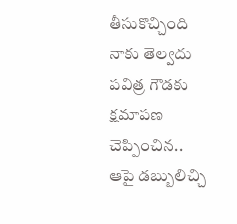తీసుకొచ్చింది నాకు తెల్వదు పవిత్ర గౌడకు క్షమాపణ చెప్పించిన.. ఆపై డబ్బులిచ్చి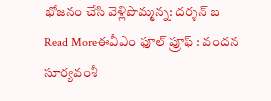భోజనం చేసి వెళ్లిపొమ్మన్న: దర్శన్ బ
Read Moreఈవీఎం ఫూల్ ప్రూఫ్ : వందన సూర్యవంశీ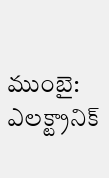ముంబై: ఎలక్ట్రానిక్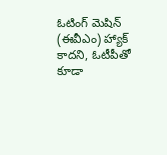ఓటింగ్ మెషిన్ (ఈవీఎం) హ్యాక్ కాదని, ఓటీపీతో కూడా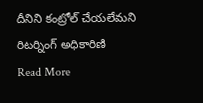దీనిని కంట్రోల్ చేయలేమని రిటర్నింగ్ అధికారిణి
Read More